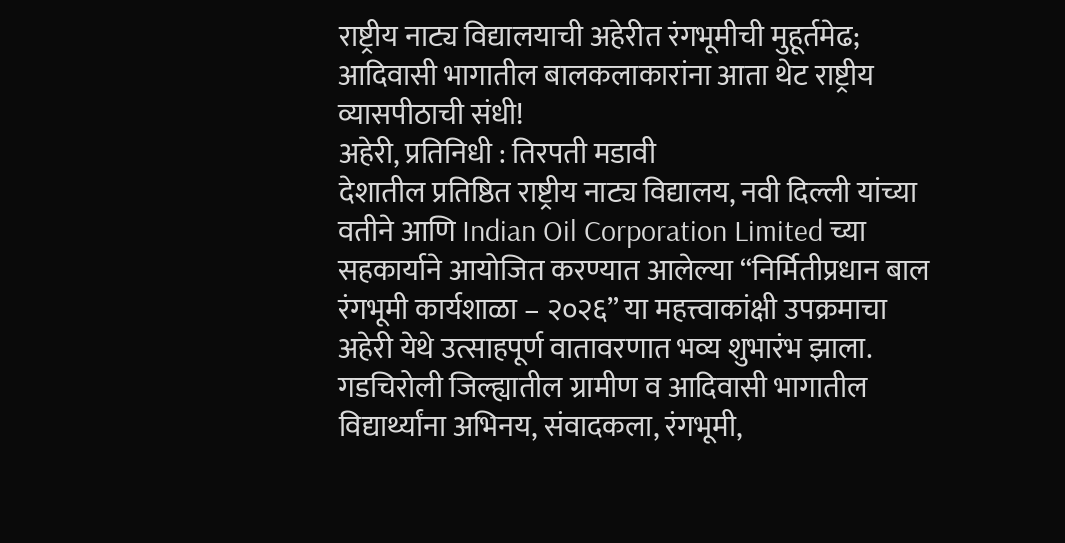राष्ट्रीय नाट्य विद्यालयाची अहेरीत रंगभूमीची मुहूर्तमेढ; आदिवासी भागातील बालकलाकारांना आता थेट राष्ट्रीय व्यासपीठाची संधी!
अहेरी, प्रतिनिधी : तिरपती मडावी
देशातील प्रतिष्ठित राष्ट्रीय नाट्य विद्यालय, नवी दिल्ली यांच्या वतीने आणि Indian Oil Corporation Limited च्या सहकार्याने आयोजित करण्यात आलेल्या “निर्मितीप्रधान बाल रंगभूमी कार्यशाळा – २०२६” या महत्त्वाकांक्षी उपक्रमाचा अहेरी येथे उत्साहपूर्ण वातावरणात भव्य शुभारंभ झाला. गडचिरोली जिल्ह्यातील ग्रामीण व आदिवासी भागातील विद्यार्थ्यांना अभिनय, संवादकला, रंगभूमी,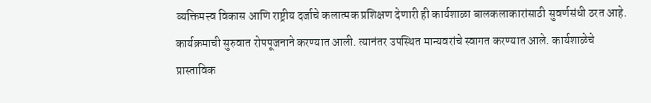व्यक्तिमत्त्व विकास आणि राष्ट्रीय दर्जाचे कलात्मक प्रशिक्षण देणारी ही कार्यशाळा बालकलाकारांसाठी सुवर्णसंधी ठरत आहे.
कार्यक्रमाची सुरुवात रोपपूजनाने करण्यात आली. त्यानंतर उपस्थित मान्यवरांचे स्वागत करण्यात आले. कार्यशाळेचे प्रास्ताविक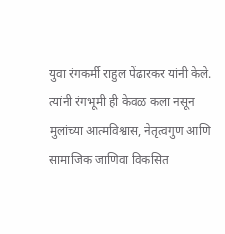युवा रंगकर्मी राहुल पेंढारकर यांनी केले. त्यांनी रंगभूमी ही केवळ कला नसून मुलांच्या आत्मविश्वास, नेतृत्वगुण आणि सामाजिक जाणिवा विकसित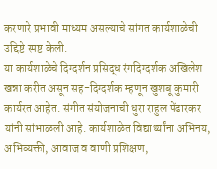करणारे प्रभावी माध्यम असल्याचे सांगत कार्यशाळेची उद्दिष्टे स्पष्ट केली.
या कार्यशाळेचे दिग्दर्शन प्रसिद्ध रंगदिग्दर्शक अखिलेश खन्ना करीत असून सह-दिग्दर्शक म्हणून खुशबू कुमारी कार्यरत आहेत. संगीत संयोजनाची धुरा राहुल पेंढारकर यांनी सांभाळली आहे. कार्यशाळेत विद्यार्थ्यांना अभिनय, अभिव्यक्ती, आवाज व वाणी प्रशिक्षण,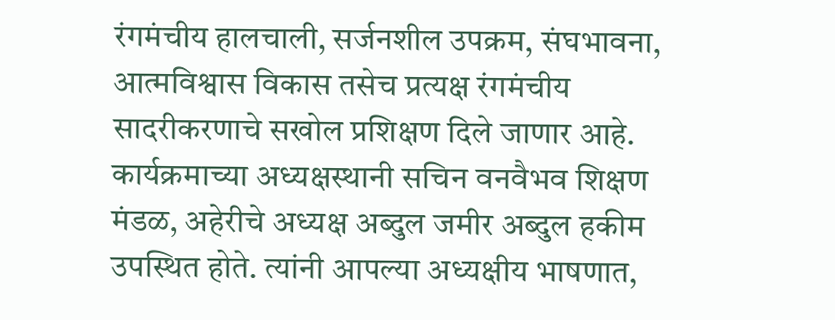रंगमंचीय हालचाली, सर्जनशील उपक्रम, संघभावना, आत्मविश्वास विकास तसेच प्रत्यक्ष रंगमंचीय सादरीकरणाचे सखोल प्रशिक्षण दिले जाणार आहे.
कार्यक्रमाच्या अध्यक्षस्थानी सचिन वनवैभव शिक्षण मंडळ, अहेरीचे अध्यक्ष अब्दुल जमीर अब्दुल हकीम उपस्थित होते. त्यांनी आपल्या अध्यक्षीय भाषणात,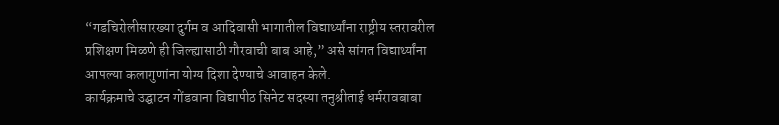“गडचिरोलीसारख्या दुर्गम व आदिवासी भागातील विद्यार्थ्यांना राष्ट्रीय स्तरावरील प्रशिक्षण मिळणे ही जिल्ह्यासाठी गौरवाची बाब आहे,” असे सांगत विद्यार्थ्यांना आपल्या कलागुणांना योग्य दिशा देण्याचे आवाहन केले.
कार्यक्रमाचे उद्घाटन गोंडवाना विद्यापीठ सिनेट सदस्या तनुश्रीताई धर्मरावबाबा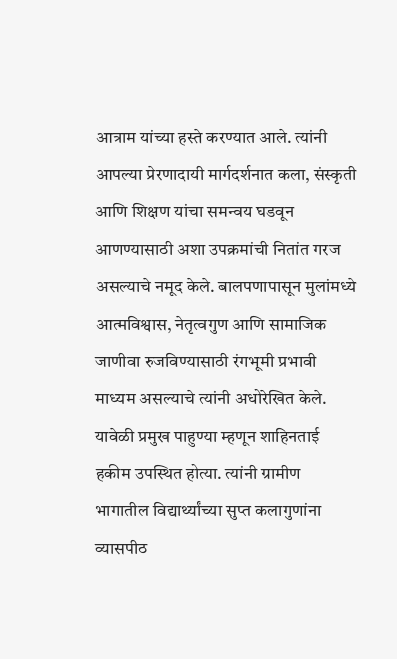आत्राम यांच्या हस्ते करण्यात आले. त्यांनी आपल्या प्रेरणादायी मार्गदर्शनात कला, संस्कृती आणि शिक्षण यांचा समन्वय घडवून आणण्यासाठी अशा उपक्रमांची नितांत गरज असल्याचे नमूद केले. बालपणापासून मुलांमध्ये आत्मविश्वास, नेतृत्वगुण आणि सामाजिक जाणीवा रुजविण्यासाठी रंगभूमी प्रभावी माध्यम असल्याचे त्यांनी अधोरेखित केले.
यावेळी प्रमुख पाहुण्या म्हणून शाहिनताई हकीम उपस्थित होत्या. त्यांनी ग्रामीण भागातील विद्यार्थ्यांच्या सुप्त कलागुणांना व्यासपीठ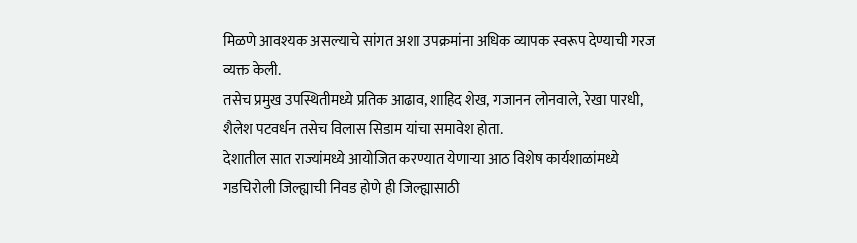मिळणे आवश्यक असल्याचे सांगत अशा उपक्रमांना अधिक व्यापक स्वरूप देण्याची गरज व्यक्त केली.
तसेच प्रमुख उपस्थितीमध्ये प्रतिक आढाव, शाहिद शेख, गजानन लोनवाले, रेखा पारधी, शैलेश पटवर्धन तसेच विलास सिडाम यांचा समावेश होता.
देशातील सात राज्यांमध्ये आयोजित करण्यात येणाऱ्या आठ विशेष कार्यशाळांमध्ये गडचिरोली जिल्ह्याची निवड होणे ही जिल्ह्यासाठी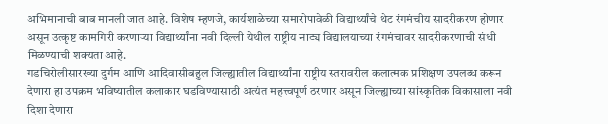अभिमानाची बाब मानली जात आहे. विशेष म्हणजे, कार्यशाळेच्या समारोपावेळी विद्यार्थ्यांचे थेट रंगमंचीय सादरीकरण होणार असून उत्कृष्ट कामगिरी करणाऱ्या विद्यार्थ्यांना नवी दिल्ली येथील राष्ट्रीय नाट्य विद्यालयाच्या रंगमंचावर सादरीकरणाची संधी मिळण्याची शक्यता आहे.
गडचिरोलीसारख्या दुर्गम आणि आदिवासीबहुल जिल्ह्यातील विद्यार्थ्यांना राष्ट्रीय स्तरावरील कलात्मक प्रशिक्षण उपलब्ध करून देणारा हा उपक्रम भविष्यातील कलाकार घडविण्यासाठी अत्यंत महत्त्वपूर्ण ठरणार असून जिल्ह्याच्या सांस्कृतिक विकासाला नवी दिशा देणारा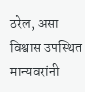ठरेल, असा विश्वास उपस्थित मान्यवरांनी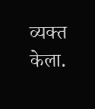व्यक्त केला.